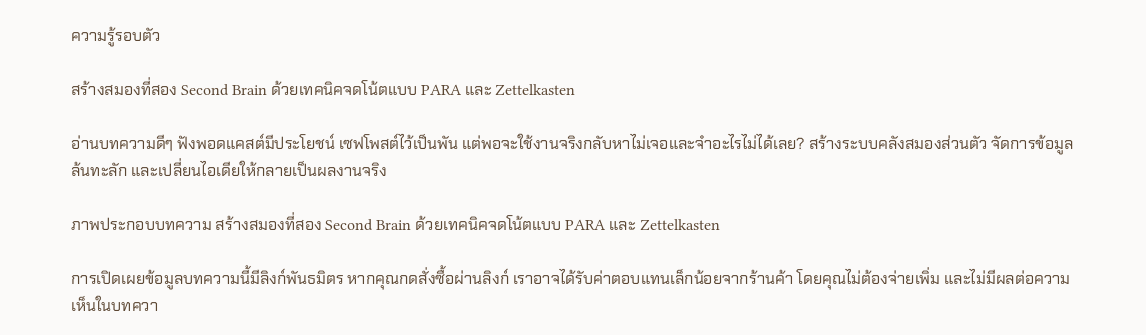ความรู้รอบตัว

สร้างสมองที่สอง Second Brain ด้วยเทคนิคจดโน้ตแบบ PARA และ Zettelkasten

อ่านบทความดีๆ ฟังพอดแคสต์มีประโยชน์ เซฟโพสต์ไว้เป็นพัน แต่พอจะใช้งานจริงกลับหาไม่เจอและจำอะไรไม่ได้เลย? สร้างระบบคลังสมองส่วนตัว จัดการข้อมูลล้นทะลัก และเปลี่ยนไอเดียให้กลายเป็นผลงานจริง

ภาพประกอบบทความ สร้างสมองที่สอง Second Brain ด้วยเทคนิคจดโน้ตแบบ PARA และ Zettelkasten

การเปิดเผยข้อมูลบทความนี้มีลิงก์พันธมิตร หากคุณกดสั่งซื้อผ่านลิงก์ เราอาจได้รับค่าตอบแทนเล็กน้อยจากร้านค้า โดยคุณไม่ต้องจ่ายเพิ่ม และไม่มีผลต่อความเห็นในบทควา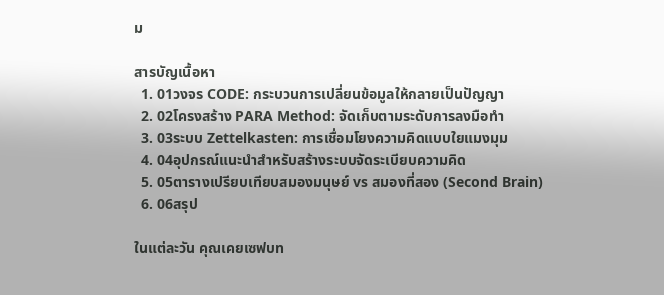ม

สารบัญเนื้อหา
  1. 01วงจร CODE: กระบวนการเปลี่ยนข้อมูลให้กลายเป็นปัญญา
  2. 02โครงสร้าง PARA Method: จัดเก็บตามระดับการลงมือทำ
  3. 03ระบบ Zettelkasten: การเชื่อมโยงความคิดแบบใยแมงมุม
  4. 04อุปกรณ์แนะนำสำหรับสร้างระบบจัดระเบียบความคิด
  5. 05ตารางเปรียบเทียบสมองมนุษย์ vs สมองที่สอง (Second Brain)
  6. 06สรุป

ในแต่ละวัน คุณเคยเซฟบท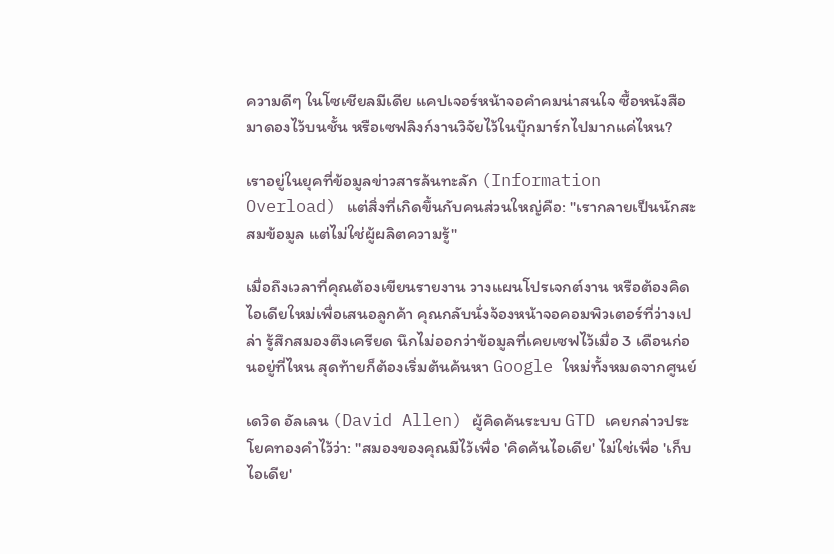ความดีๆ ในโซเชียลมีเดีย แคปเจอร์หน้าจอคำคมน่าสนใจ ซื้อหนังสือมาดองไว้บนชั้น หรือเซฟลิงก์งานวิจัยไว้ในบุ๊กมาร์กไปมากแค่ไหน?

เราอยู่ในยุคที่ข้อมูลข่าวสารล้นทะลัก (Information Overload) แต่สิ่งที่เกิดขึ้นกับคนส่วนใหญ่คือ: "เรากลายเป็นนักสะสมข้อมูล แต่ไม่ใช่ผู้ผลิตความรู้"

เมื่อถึงเวลาที่คุณต้องเขียนรายงาน วางแผนโปรเจกต์งาน หรือต้องคิดไอเดียใหม่เพื่อเสนอลูกค้า คุณกลับนั่งจ้องหน้าจอคอมพิวเตอร์ที่ว่างเปล่า รู้สึกสมองตึงเครียด นึกไม่ออกว่าข้อมูลที่เคยเซฟไว้เมื่อ 3 เดือนก่อนอยู่ที่ไหน สุดท้ายก็ต้องเริ่มต้นค้นหา Google ใหม่ทั้งหมดจากศูนย์

เดวิด อัลเลน (David Allen) ผู้คิดค้นระบบ GTD เคยกล่าวประโยคทองคำไว้ว่า: "สมองของคุณมีไว้เพื่อ 'คิดค้นไอเดีย' ไม่ใช่เพื่อ 'เก็บไอเดีย'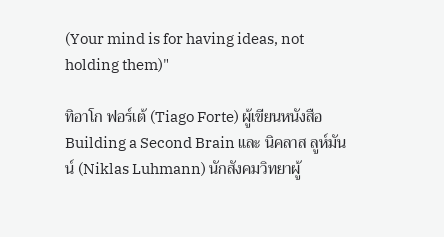(Your mind is for having ideas, not holding them)"

ทิอาโก ฟอร์เต้ (Tiago Forte) ผู้เขียนหนังสือ Building a Second Brain และ นิคลาส ลูห์มันน์ (Niklas Luhmann) นักสังคมวิทยาผู้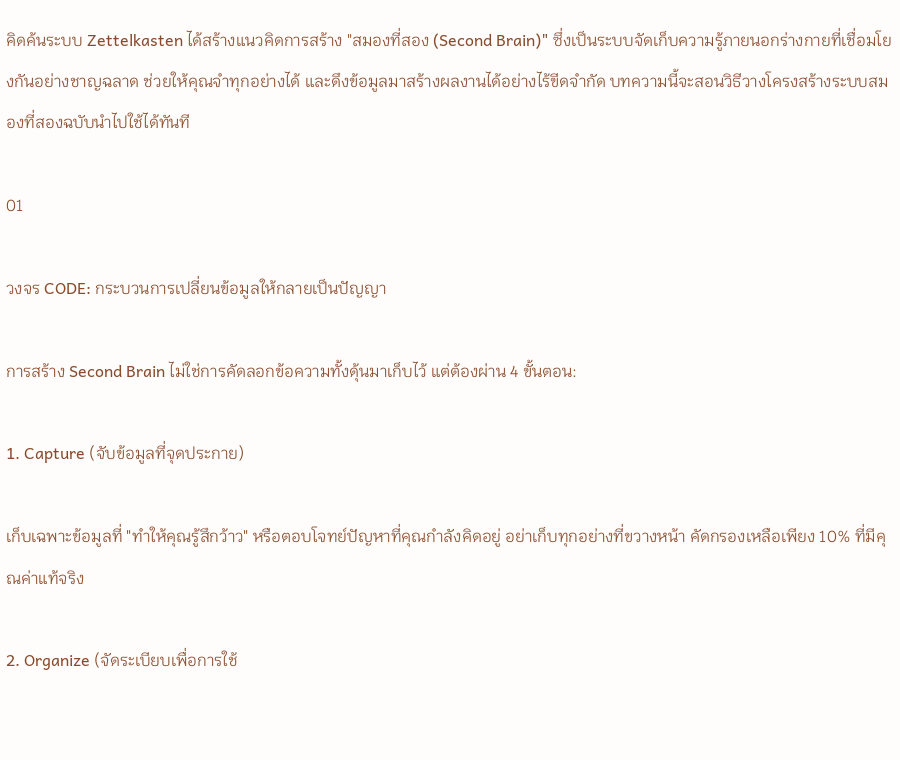คิดค้นระบบ Zettelkasten ได้สร้างแนวคิดการสร้าง "สมองที่สอง (Second Brain)" ซึ่งเป็นระบบจัดเก็บความรู้ภายนอกร่างกายที่เชื่อมโยงกันอย่างชาญฉลาด ช่วยให้คุณจำทุกอย่างได้ และดึงข้อมูลมาสร้างผลงานได้อย่างไร้ขีดจำกัด บทความนี้จะสอนวิธีวางโครงสร้างระบบสมองที่สองฉบับนำไปใช้ได้ทันที

01

วงจร CODE: กระบวนการเปลี่ยนข้อมูลให้กลายเป็นปัญญา

การสร้าง Second Brain ไม่ใช่การคัดลอกข้อความทั้งดุ้นมาเก็บไว้ แต่ต้องผ่าน 4 ขั้นตอน:

1. Capture (จับข้อมูลที่จุดประกาย)

เก็บเฉพาะข้อมูลที่ "ทำให้คุณรู้สึกว้าว" หรือตอบโจทย์ปัญหาที่คุณกำลังคิดอยู่ อย่าเก็บทุกอย่างที่ขวางหน้า คัดกรองเหลือเพียง 10% ที่มีคุณค่าแท้จริง

2. Organize (จัดระเบียบเพื่อการใช้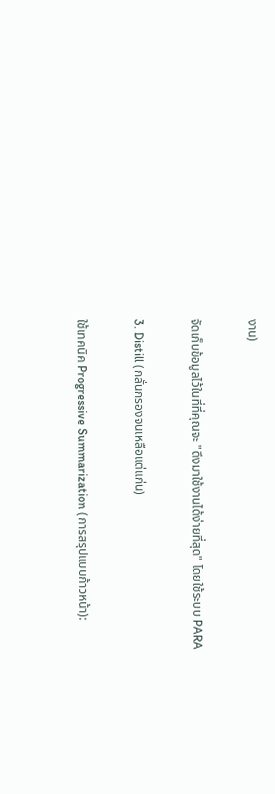งาน)

จัดเก็บข้อมูลไว้ในที่ที่คุณจะ "ดึงมาใช้งานได้ง่ายที่สุด" โดยใช้ระบบ PARA

3. Distill (กลั่นกรองจนเหลือแต่แก่น)

ใช้เทคนิค Progressive Summarization (การสรุปแบบก้าวหน้า):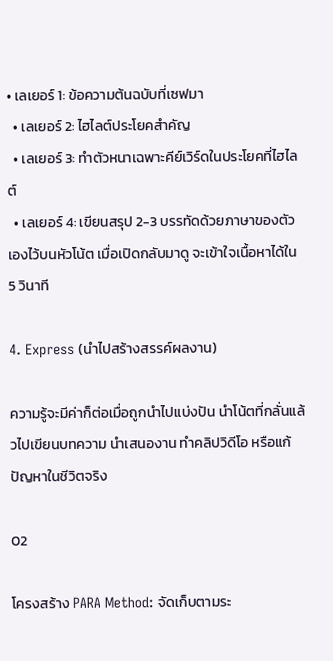• เลเยอร์ 1: ข้อความต้นฉบับที่เซฟมา
  • เลเยอร์ 2: ไฮไลต์ประโยคสำคัญ
  • เลเยอร์ 3: ทำตัวหนาเฉพาะคีย์เวิร์ดในประโยคที่ไฮไลต์
  • เลเยอร์ 4: เขียนสรุป 2-3 บรรทัดด้วยภาษาของตัวเองไว้บนหัวโน้ต เมื่อเปิดกลับมาดู จะเข้าใจเนื้อหาได้ใน 5 วินาที

4. Express (นำไปสร้างสรรค์ผลงาน)

ความรู้จะมีค่าก็ต่อเมื่อถูกนำไปแบ่งปัน นำโน้ตที่กลั่นแล้วไปเขียนบทความ นำเสนองาน ทำคลิปวิดีโอ หรือแก้ปัญหาในชีวิตจริง

02

โครงสร้าง PARA Method: จัดเก็บตามระ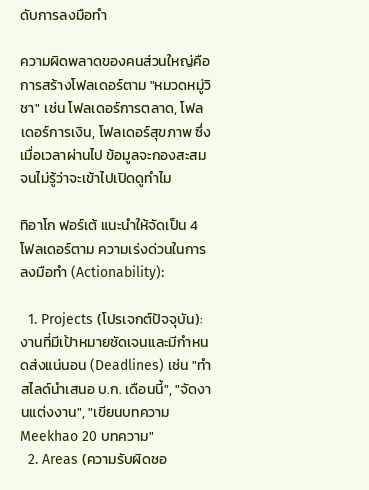ดับการลงมือทำ

ความผิดพลาดของคนส่วนใหญ่คือการสร้างโฟลเดอร์ตาม "หมวดหมู่วิชา" เช่น โฟลเดอร์การตลาด, โฟลเดอร์การเงิน, โฟลเดอร์สุขภาพ ซึ่งเมื่อเวลาผ่านไป ข้อมูลจะกองสะสมจนไม่รู้ว่าจะเข้าไปเปิดดูทำไม

ทิอาโก ฟอร์เต้ แนะนำให้จัดเป็น 4 โฟลเดอร์ตาม ความเร่งด่วนในการลงมือทำ (Actionability):

  1. Projects (โปรเจกต์ปัจจุบัน): งานที่มีเป้าหมายชัดเจนและมีกำหนดส่งแน่นอน (Deadlines) เช่น "ทำสไลด์นำเสนอ บ.ก. เดือนนี้", "จัดงานแต่งงาน", "เขียนบทความ Meekhao 20 บทความ"
  2. Areas (ความรับผิดชอ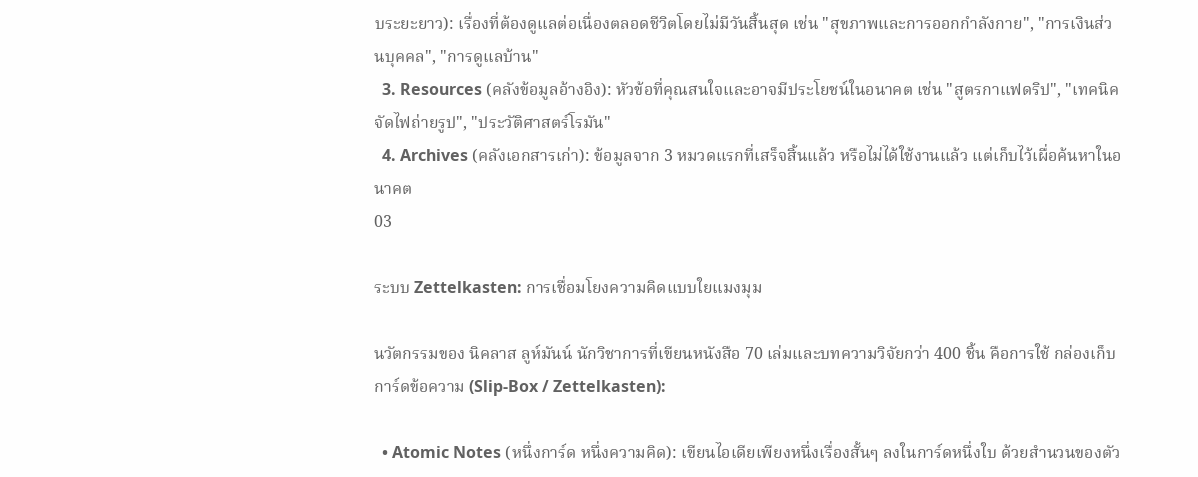บระยะยาว): เรื่องที่ต้องดูแลต่อเนื่องตลอดชีวิตโดยไม่มีวันสิ้นสุด เช่น "สุขภาพและการออกกำลังกาย", "การเงินส่วนบุคคล", "การดูแลบ้าน"
  3. Resources (คลังข้อมูลอ้างอิง): หัวข้อที่คุณสนใจและอาจมีประโยชน์ในอนาคต เช่น "สูตรกาแฟดริป", "เทคนิคจัดไฟถ่ายรูป", "ประวัติศาสตร์โรมัน"
  4. Archives (คลังเอกสารเก่า): ข้อมูลจาก 3 หมวดแรกที่เสร็จสิ้นแล้ว หรือไม่ได้ใช้งานแล้ว แต่เก็บไว้เผื่อค้นหาในอนาคต
03

ระบบ Zettelkasten: การเชื่อมโยงความคิดแบบใยแมงมุม

นวัตกรรมของ นิคลาส ลูห์มันน์ นักวิชาการที่เขียนหนังสือ 70 เล่มและบทความวิจัยกว่า 400 ชิ้น คือการใช้ กล่องเก็บการ์ดข้อความ (Slip-Box / Zettelkasten):

  • Atomic Notes (หนึ่งการ์ด หนึ่งความคิด): เขียนไอเดียเพียงหนึ่งเรื่องสั้นๆ ลงในการ์ดหนึ่งใบ ด้วยสำนวนของตัว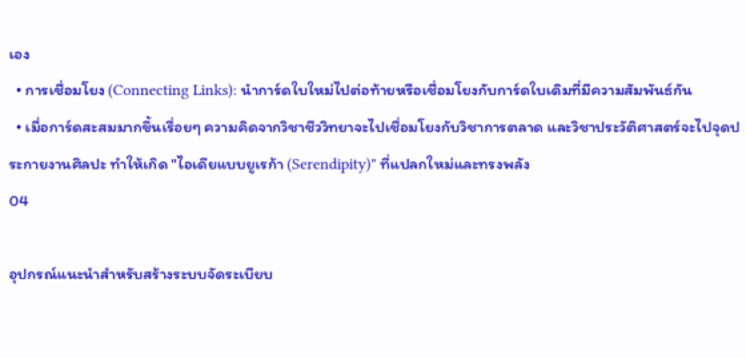เอง
  • การเชื่อมโยง (Connecting Links): นำการ์ดใบใหม่ไปต่อท้ายหรือเชื่อมโยงกับการ์ดใบเดิมที่มีความสัมพันธ์กัน
  • เมื่อการ์ดสะสมมากขึ้นเรื่อยๆ ความคิดจากวิชาชีววิทยาจะไปเชื่อมโยงกับวิชาการตลาด และวิชาประวัติศาสตร์จะไปจุดประกายงานศิลปะ ทำให้เกิด "ไอเดียแบบยูเรก้า (Serendipity)" ที่แปลกใหม่และทรงพลัง
04

อุปกรณ์แนะนำสำหรับสร้างระบบจัดระเบียบ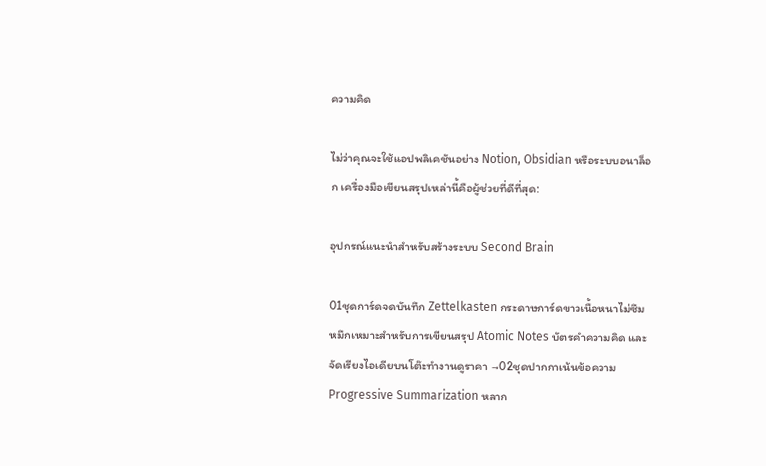ความคิด

ไม่ว่าคุณจะใช้แอปพลิเคชันอย่าง Notion, Obsidian หรือระบบอนาล็อก เครื่องมือเขียนสรุปเหล่านี้คือผู้ช่วยที่ดีที่สุด:

อุปกรณ์แนะนำสำหรับสร้างระบบ Second Brain

01ชุดการ์ดจดบันทึก Zettelkasten กระดาษการ์ดขาวเนื้อหนาไม่ซึมหมึกเหมาะสำหรับการเขียนสรุป Atomic Notes บัตรคำความคิด และจัดเรียงไอเดียบนโต๊ะทำงานดูราคา →02ชุดปากกาเน้นข้อความ Progressive Summarization หลาก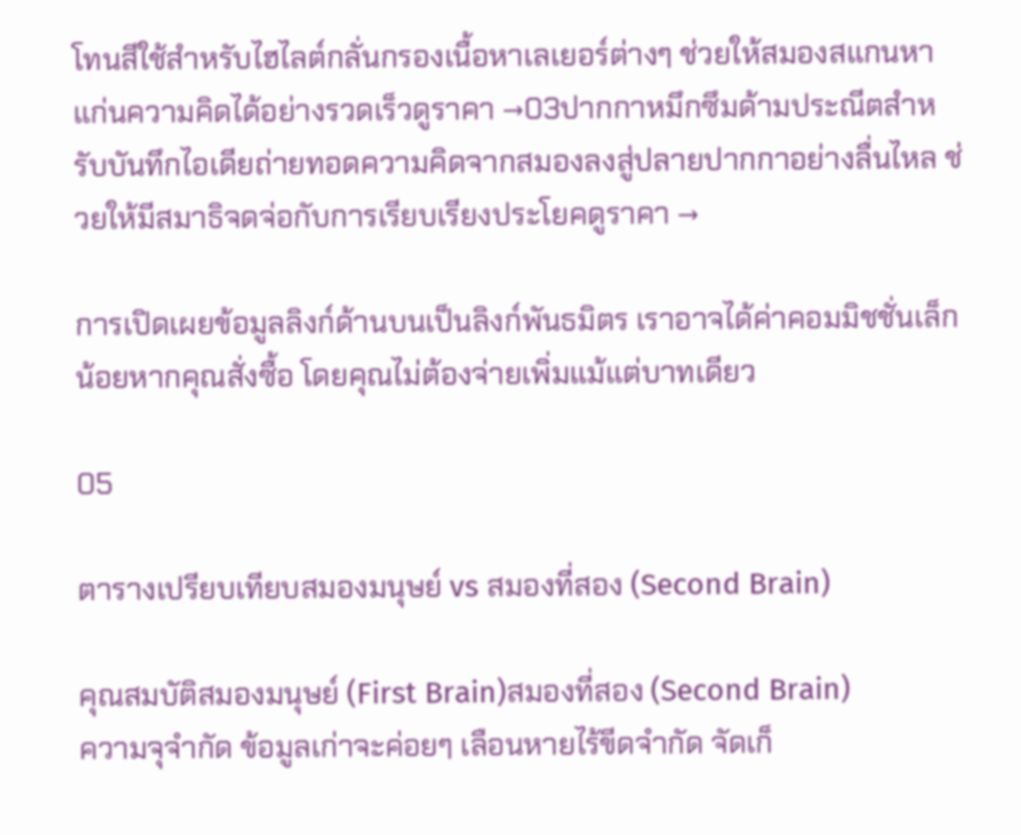โทนสีใช้สำหรับไฮไลต์กลั่นกรองเนื้อหาเลเยอร์ต่างๆ ช่วยให้สมองสแกนหาแก่นความคิดได้อย่างรวดเร็วดูราคา →03ปากกาหมึกซึมด้ามประณีตสำหรับบันทึกไอเดียถ่ายทอดความคิดจากสมองลงสู่ปลายปากกาอย่างลื่นไหล ช่วยให้มีสมาธิจดจ่อกับการเรียบเรียงประโยคดูราคา →

การเปิดเผยข้อมูลลิงก์ด้านบนเป็นลิงก์พันธมิตร เราอาจได้ค่าคอมมิชชั่นเล็กน้อยหากคุณสั่งซื้อ โดยคุณไม่ต้องจ่ายเพิ่มแม้แต่บาทเดียว

05

ตารางเปรียบเทียบสมองมนุษย์ vs สมองที่สอง (Second Brain)

คุณสมบัติสมองมนุษย์ (First Brain)สมองที่สอง (Second Brain)
ความจุจำกัด ข้อมูลเก่าจะค่อยๆ เลือนหายไร้ขีดจำกัด จัดเก็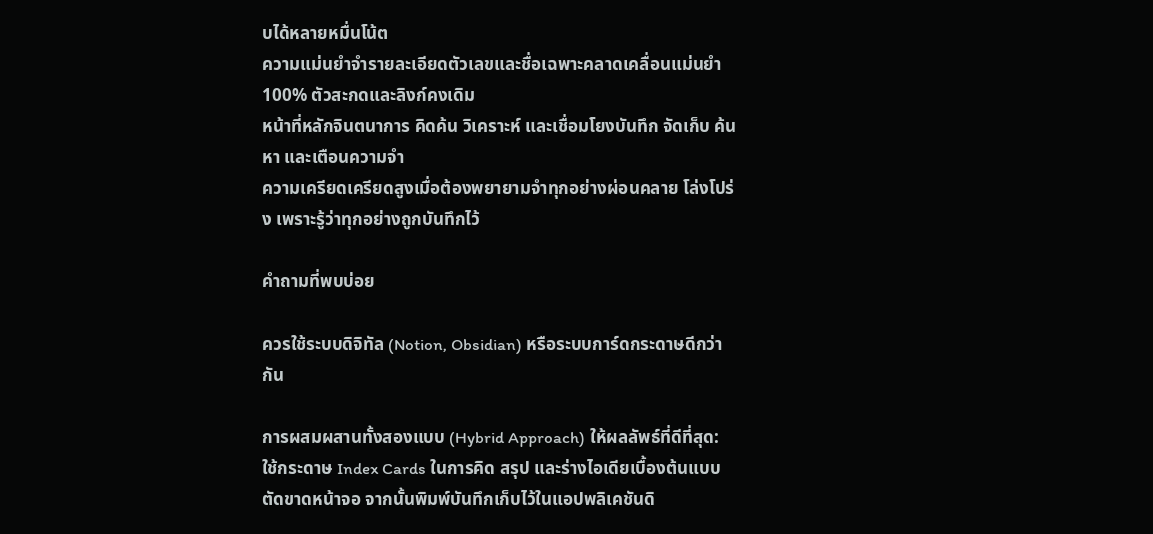บได้หลายหมื่นโน้ต
ความแม่นยำจำรายละเอียดตัวเลขและชื่อเฉพาะคลาดเคลื่อนแม่นยำ 100% ตัวสะกดและลิงก์คงเดิม
หน้าที่หลักจินตนาการ คิดค้น วิเคราะห์ และเชื่อมโยงบันทึก จัดเก็บ ค้นหา และเตือนความจำ
ความเครียดเครียดสูงเมื่อต้องพยายามจำทุกอย่างผ่อนคลาย โล่งโปร่ง เพราะรู้ว่าทุกอย่างถูกบันทึกไว้

คำถามที่พบบ่อย

ควรใช้ระบบดิจิทัล (Notion, Obsidian) หรือระบบการ์ดกระดาษดีกว่ากัน

การผสมผสานทั้งสองแบบ (Hybrid Approach) ให้ผลลัพธ์ที่ดีที่สุด: ใช้กระดาษ Index Cards ในการคิด สรุป และร่างไอเดียเบื้องต้นแบบตัดขาดหน้าจอ จากนั้นพิมพ์บันทึกเก็บไว้ในแอปพลิเคชันดิ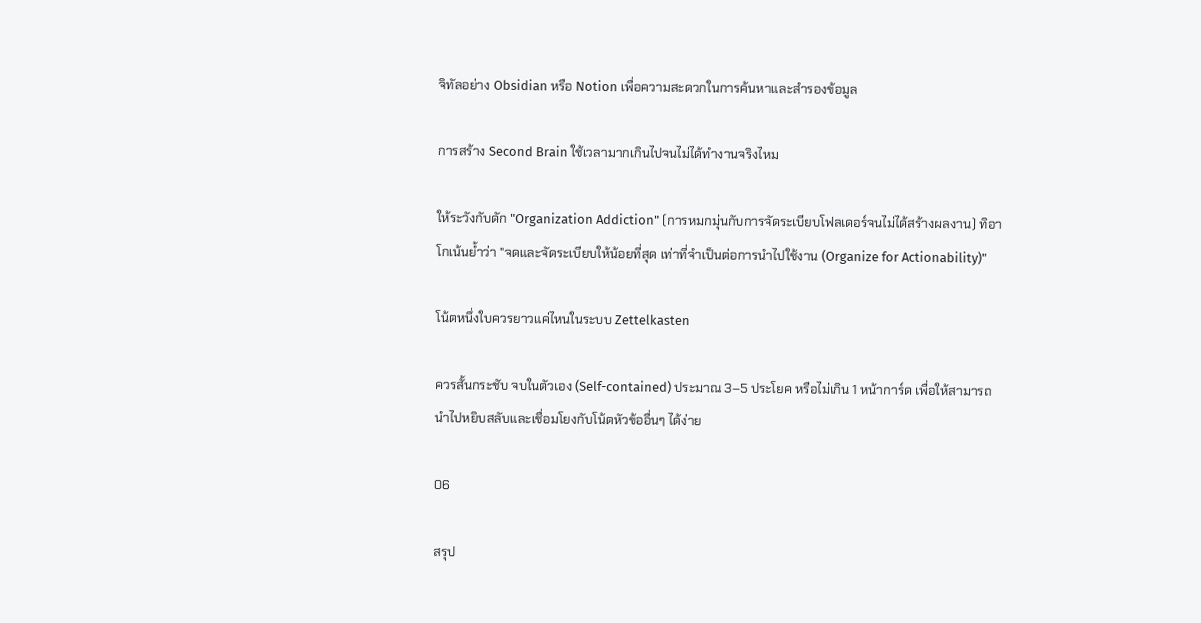จิทัลอย่าง Obsidian หรือ Notion เพื่อความสะดวกในการค้นหาและสำรองข้อมูล

การสร้าง Second Brain ใช้เวลามากเกินไปจนไม่ได้ทำงานจริงไหม

ให้ระวังกับดัก "Organization Addiction" (การหมกมุ่นกับการจัดระเบียบโฟลเดอร์จนไม่ได้สร้างผลงาน) ทิอาโกเน้นย้ำว่า "จดและจัดระเบียบให้น้อยที่สุด เท่าที่จำเป็นต่อการนำไปใช้งาน (Organize for Actionability)"

โน้ตหนึ่งใบควรยาวแค่ไหนในระบบ Zettelkasten

ควรสั้นกระชับ จบในตัวเอง (Self-contained) ประมาณ 3–5 ประโยค หรือไม่เกิน 1 หน้าการ์ด เพื่อให้สามารถนำไปหยิบสลับและเชื่อมโยงกับโน้ตหัวข้ออื่นๆ ได้ง่าย

06

สรุป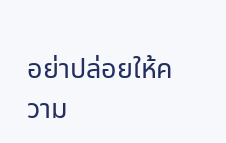อย่าปล่อยให้ความ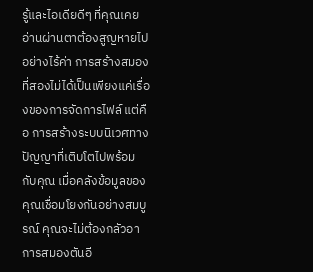รู้และไอเดียดีๆ ที่คุณเคยอ่านผ่านตาต้องสูญหายไปอย่างไร้ค่า การสร้างสมองที่สองไม่ได้เป็นเพียงแค่เรื่องของการจัดการไฟล์ แต่คือ การสร้างระบบนิเวศทางปัญญาที่เติบโตไปพร้อมกับคุณ เมื่อคลังข้อมูลของคุณเชื่อมโยงกันอย่างสมบูรณ์ คุณจะไม่ต้องกลัวอาการสมองตันอี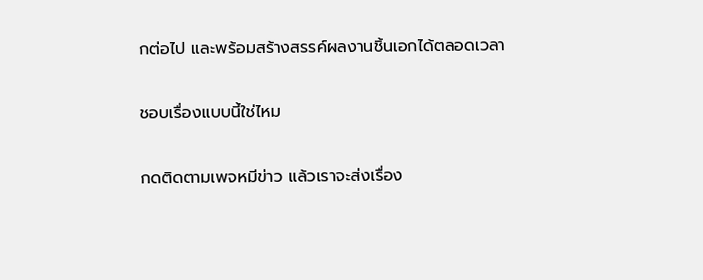กต่อไป และพร้อมสร้างสรรค์ผลงานชิ้นเอกได้ตลอดเวลา

ชอบเรื่องแบบนี้ใช่ไหม

กดติดตามเพจหมีข่าว แล้วเราจะส่งเรื่อง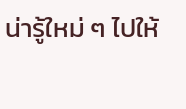น่ารู้ใหม่ ๆ ไปให้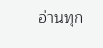อ่านทุก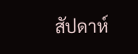สัปดาห์